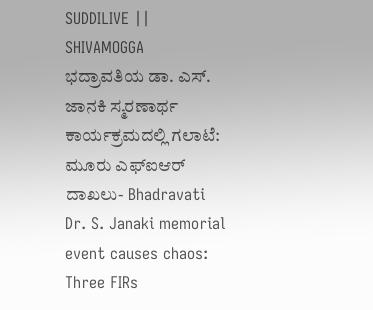SUDDILIVE || SHIVAMOGGA
ಭದ್ರಾವತಿಯ ಡಾ. ಎಸ್. ಜಾನಕಿ ಸ್ಮರಣಾರ್ಥ ಕಾರ್ಯಕ್ರಮದಲ್ಲಿ ಗಲಾಟೆ: ಮೂರು ಎಫ್ಐಆರ್ ದಾಖಲು- Bhadravati Dr. S. Janaki memorial event causes chaos: Three FIRs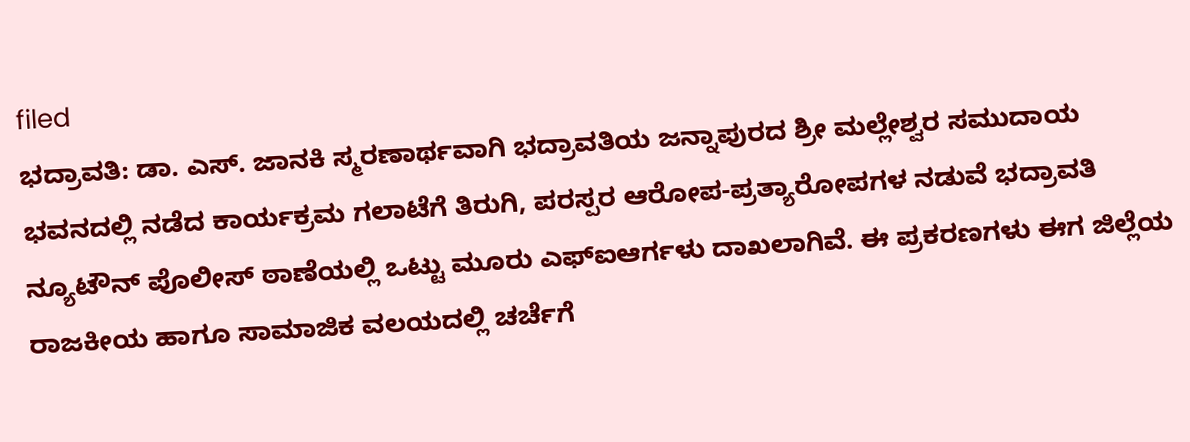filed
ಭದ್ರಾವತಿ: ಡಾ. ಎಸ್. ಜಾನಕಿ ಸ್ಮರಣಾರ್ಥವಾಗಿ ಭದ್ರಾವತಿಯ ಜನ್ನಾಪುರದ ಶ್ರೀ ಮಲ್ಲೇಶ್ವರ ಸಮುದಾಯ ಭವನದಲ್ಲಿ ನಡೆದ ಕಾರ್ಯಕ್ರಮ ಗಲಾಟೆಗೆ ತಿರುಗಿ, ಪರಸ್ಪರ ಆರೋಪ-ಪ್ರತ್ಯಾರೋಪಗಳ ನಡುವೆ ಭದ್ರಾವತಿ ನ್ಯೂಟೌನ್ ಪೊಲೀಸ್ ಠಾಣೆಯಲ್ಲಿ ಒಟ್ಟು ಮೂರು ಎಫ್ಐಆರ್ಗಳು ದಾಖಲಾಗಿವೆ. ಈ ಪ್ರಕರಣಗಳು ಈಗ ಜಿಲ್ಲೆಯ ರಾಜಕೀಯ ಹಾಗೂ ಸಾಮಾಜಿಕ ವಲಯದಲ್ಲಿ ಚರ್ಚೆಗೆ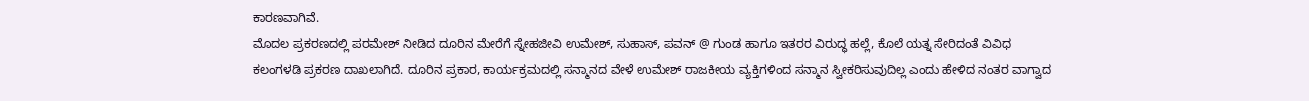ಕಾರಣವಾಗಿವೆ.
ಮೊದಲ ಪ್ರಕರಣದಲ್ಲಿ ಪರಮೇಶ್ ನೀಡಿದ ದೂರಿನ ಮೇರೆಗೆ ಸ್ನೇಹಜೀವಿ ಉಮೇಶ್, ಸುಹಾಸ್, ಪವನ್ @ ಗುಂಡ ಹಾಗೂ ಇತರರ ವಿರುದ್ಧ ಹಲ್ಲೆ, ಕೊಲೆ ಯತ್ನ ಸೇರಿದಂತೆ ವಿವಿಧ ಕಲಂಗಳಡಿ ಪ್ರಕರಣ ದಾಖಲಾಗಿದೆ. ದೂರಿನ ಪ್ರಕಾರ, ಕಾರ್ಯಕ್ರಮದಲ್ಲಿ ಸನ್ಮಾನದ ವೇಳೆ ಉಮೇಶ್ ರಾಜಕೀಯ ವ್ಯಕ್ತಿಗಳಿಂದ ಸನ್ಮಾನ ಸ್ವೀಕರಿಸುವುದಿಲ್ಲ ಎಂದು ಹೇಳಿದ ನಂತರ ವಾಗ್ವಾದ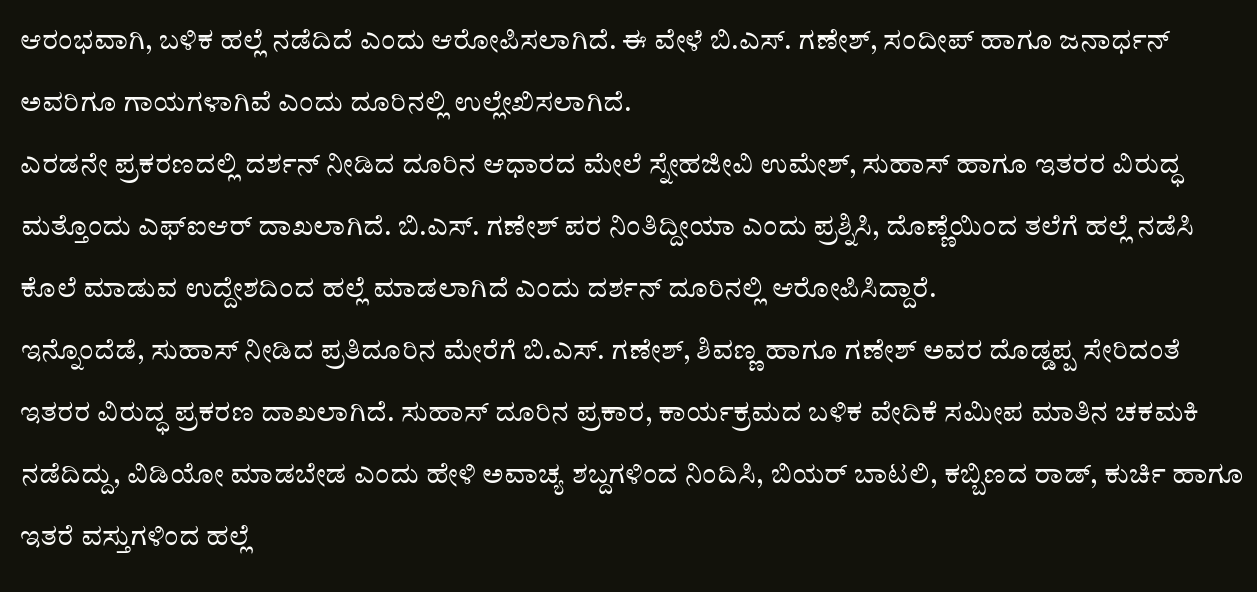ಆರಂಭವಾಗಿ, ಬಳಿಕ ಹಲ್ಲೆ ನಡೆದಿದೆ ಎಂದು ಆರೋಪಿಸಲಾಗಿದೆ. ಈ ವೇಳೆ ಬಿ.ಎಸ್. ಗಣೇಶ್, ಸಂದೀಪ್ ಹಾಗೂ ಜನಾರ್ಧನ್ ಅವರಿಗೂ ಗಾಯಗಳಾಗಿವೆ ಎಂದು ದೂರಿನಲ್ಲಿ ಉಲ್ಲೇಖಿಸಲಾಗಿದೆ.
ಎರಡನೇ ಪ್ರಕರಣದಲ್ಲಿ ದರ್ಶನ್ ನೀಡಿದ ದೂರಿನ ಆಧಾರದ ಮೇಲೆ ಸ್ನೇಹಜೀವಿ ಉಮೇಶ್, ಸುಹಾಸ್ ಹಾಗೂ ಇತರರ ವಿರುದ್ಧ ಮತ್ತೊಂದು ಎಫ್ಐಆರ್ ದಾಖಲಾಗಿದೆ. ಬಿ.ಎಸ್. ಗಣೇಶ್ ಪರ ನಿಂತಿದ್ದೀಯಾ ಎಂದು ಪ್ರಶ್ನಿಸಿ, ದೊಣ್ಣೆಯಿಂದ ತಲೆಗೆ ಹಲ್ಲೆ ನಡೆಸಿ ಕೊಲೆ ಮಾಡುವ ಉದ್ದೇಶದಿಂದ ಹಲ್ಲೆ ಮಾಡಲಾಗಿದೆ ಎಂದು ದರ್ಶನ್ ದೂರಿನಲ್ಲಿ ಆರೋಪಿಸಿದ್ದಾರೆ.
ಇನ್ನೊಂದೆಡೆ, ಸುಹಾಸ್ ನೀಡಿದ ಪ್ರತಿದೂರಿನ ಮೇರೆಗೆ ಬಿ.ಎಸ್. ಗಣೇಶ್, ಶಿವಣ್ಣ ಹಾಗೂ ಗಣೇಶ್ ಅವರ ದೊಡ್ಡಪ್ಪ ಸೇರಿದಂತೆ ಇತರರ ವಿರುದ್ಧ ಪ್ರಕರಣ ದಾಖಲಾಗಿದೆ. ಸುಹಾಸ್ ದೂರಿನ ಪ್ರಕಾರ, ಕಾರ್ಯಕ್ರಮದ ಬಳಿಕ ವೇದಿಕೆ ಸಮೀಪ ಮಾತಿನ ಚಕಮಕಿ ನಡೆದಿದ್ದು, ವಿಡಿಯೋ ಮಾಡಬೇಡ ಎಂದು ಹೇಳಿ ಅವಾಚ್ಯ ಶಬ್ದಗಳಿಂದ ನಿಂದಿಸಿ, ಬಿಯರ್ ಬಾಟಲಿ, ಕಬ್ಬಿಣದ ರಾಡ್, ಕುರ್ಚಿ ಹಾಗೂ ಇತರೆ ವಸ್ತುಗಳಿಂದ ಹಲ್ಲೆ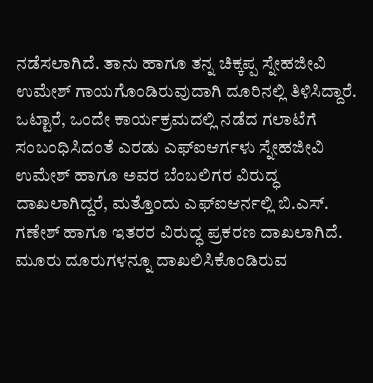ನಡೆಸಲಾಗಿದೆ. ತಾನು ಹಾಗೂ ತನ್ನ ಚಿಕ್ಕಪ್ಪ ಸ್ನೇಹಜೀವಿ ಉಮೇಶ್ ಗಾಯಗೊಂಡಿರುವುದಾಗಿ ದೂರಿನಲ್ಲಿ ತಿಳಿಸಿದ್ದಾರೆ.
ಒಟ್ಟಾರೆ, ಒಂದೇ ಕಾರ್ಯಕ್ರಮದಲ್ಲಿ ನಡೆದ ಗಲಾಟೆಗೆ ಸಂಬಂಧಿಸಿದಂತೆ ಎರಡು ಎಫ್ಐಆರ್ಗಳು ಸ್ನೇಹಜೀವಿ ಉಮೇಶ್ ಹಾಗೂ ಅವರ ಬೆಂಬಲಿಗರ ವಿರುದ್ಧ ದಾಖಲಾಗಿದ್ದರೆ, ಮತ್ತೊಂದು ಎಫ್ಐಆರ್ನಲ್ಲಿ ಬಿ.ಎಸ್. ಗಣೇಶ್ ಹಾಗೂ ಇತರರ ವಿರುದ್ಧ ಪ್ರಕರಣ ದಾಖಲಾಗಿದೆ. ಮೂರು ದೂರುಗಳನ್ನೂ ದಾಖಲಿಸಿಕೊಂಡಿರುವ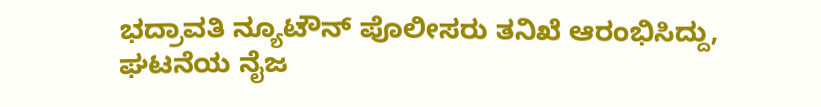ಭದ್ರಾವತಿ ನ್ಯೂಟೌನ್ ಪೊಲೀಸರು ತನಿಖೆ ಆರಂಭಿಸಿದ್ದು, ಘಟನೆಯ ನೈಜ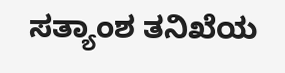ಸತ್ಯಾಂಶ ತನಿಖೆಯ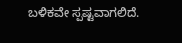ಬಳಿಕವೇ ಸ್ಪಷ್ಟವಾಗಲಿದೆ.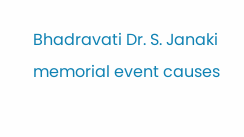Bhadravati Dr. S. Janaki memorial event causes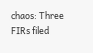chaos: Three FIRs filed